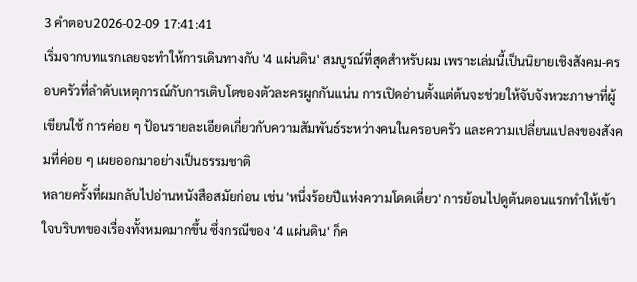3 คำตอบ2026-02-09 17:41:41
เริ่มจากบทแรกเลยจะทำให้การเดินทางกับ '4 แผ่นดิน' สมบูรณ์ที่สุดสำหรับผม เพราะเล่มนี้เป็นนิยายเชิงสังคม-ครอบครัวที่ลำดับเหตุการณ์กับการเติบโตของตัวละครผูกกันแน่น การเปิดอ่านตั้งแต่ต้นจะช่วยให้จับจังหวะภาษาที่ผู้เขียนใช้ การค่อย ๆ ป้อนรายละเอียดเกี่ยวกับความสัมพันธ์ระหว่างคนในครอบครัว และความเปลี่ยนแปลงของสังคมที่ค่อย ๆ เผยออกมาอย่างเป็นธรรมชาติ
หลายครั้งที่ผมกลับไปอ่านหนังสือสมัยก่อน เช่น 'หนึ่งร้อยปีแห่งความโดดเดี่ยว' การย้อนไปดูต้นตอนแรกทำให้เข้าใจบริบทของเรื่องทั้งหมดมากขึ้น ซึ่งกรณีของ '4 แผ่นดิน' ก็ค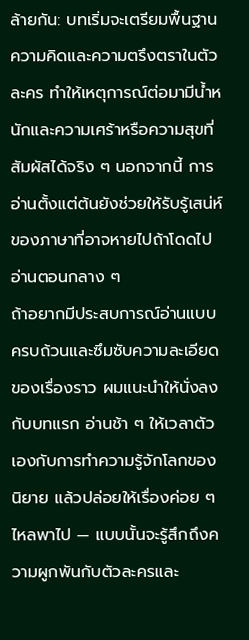ล้ายกัน: บทเริ่มจะเตรียมพื้นฐานความคิดและความตรึงตราในตัวละคร ทำให้เหตุการณ์ต่อมามีน้ำหนักและความเศร้าหรือความสุขที่สัมผัสได้จริง ๆ นอกจากนี้ การอ่านตั้งแต่ต้นยังช่วยให้รับรู้เสน่ห์ของภาษาที่อาจหายไปถ้าโดดไปอ่านตอนกลาง ๆ
ถ้าอยากมีประสบการณ์อ่านแบบครบถ้วนและซึมซับความละเอียดของเรื่องราว ผมแนะนำให้นั่งลงกับบทแรก อ่านช้า ๆ ให้เวลาตัวเองกับการทำความรู้จักโลกของนิยาย แล้วปล่อยให้เรื่องค่อย ๆ ไหลพาไป — แบบนั้นจะรู้สึกถึงความผูกพันกับตัวละครและ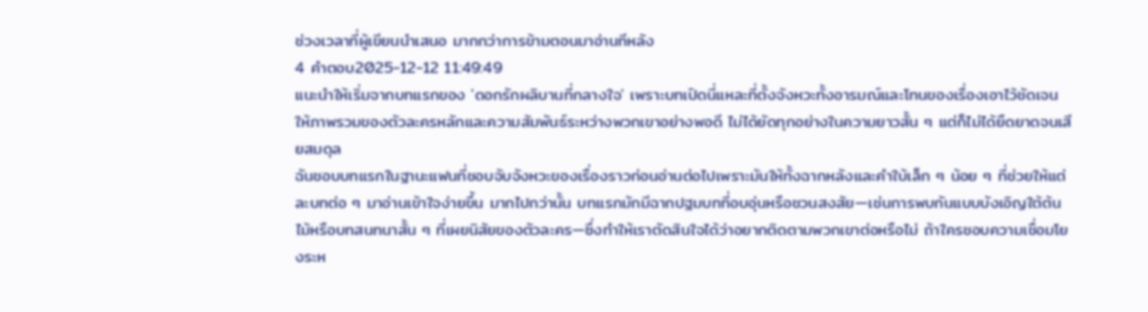ช่วงเวลาที่ผู้เขียนนำเสนอ มากกว่าการข้ามตอนมาอ่านทีหลัง
4 คำตอบ2025-12-12 11:49:49
แนะนำให้เริ่มจากบทแรกของ 'ดอกรักผลิบานที่กลางใจ' เพราะบทเปิดนี่แหละที่ตั้งจังหวะทั้งอารมณ์และโทนของเรื่องเอาไว้ชัดเจน ให้ภาพรวมของตัวละครหลักและความสัมพันธ์ระหว่างพวกเขาอย่างพอดี ไม่ได้ยัดทุกอย่างในความยาวสั้น ๆ แต่ก็ไม่ได้ยืดยาดจนเสียสมดุล
ฉันชอบบทแรกในฐานะแฟนที่ชอบจับจังหวะของเรื่องราวก่อนอ่านต่อไปเพราะมันให้ทั้งฉากหลังและคำใบ้เล็ก ๆ น้อย ๆ ที่ช่วยให้แต่ละบทต่อ ๆ มาอ่านเข้าใจง่ายขึ้น มากไปกว่านั้น บทแรกมักมีฉากปฐมบทที่อบอุ่นหรือชวนสงสัย—เช่นการพบกันแบบบังเอิญใต้ต้นไม้หรือบทสนทนาสั้น ๆ ที่เผยนิสัยของตัวละคร—ซึ่งทำให้เราตัดสินใจได้ว่าอยากติดตามพวกเขาต่อหรือไม่ ถ้าใครชอบความเชื่อมโยงระห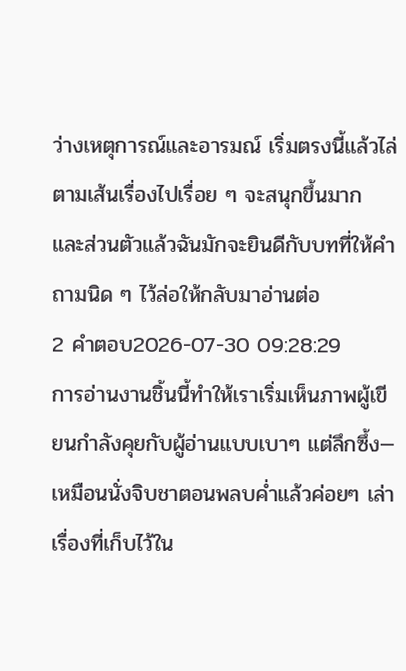ว่างเหตุการณ์และอารมณ์ เริ่มตรงนี้แล้วไล่ตามเส้นเรื่องไปเรื่อย ๆ จะสนุกขึ้นมาก และส่วนตัวแล้วฉันมักจะยินดีกับบทที่ให้คำถามนิด ๆ ไว้ล่อให้กลับมาอ่านต่อ
2 คำตอบ2026-07-30 09:28:29
การอ่านงานชิ้นนี้ทำให้เราเริ่มเห็นภาพผู้เขียนกำลังคุยกับผู้อ่านแบบเบาๆ แต่ลึกซึ้ง—เหมือนนั่งจิบชาตอนพลบค่ำแล้วค่อยๆ เล่าเรื่องที่เก็บไว้ใน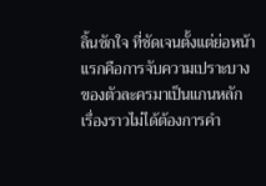ลิ้นชักใจ ที่ชัดเจนตั้งแต่ย่อหน้าแรกคือการจับความเปราะบางของตัวละครมาเป็นแกนหลัก เรื่องราวไม่ได้ต้องการคำ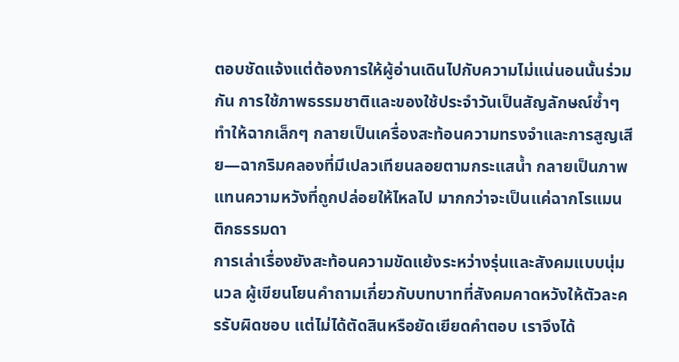ตอบชัดแจ้งแต่ต้องการให้ผู้อ่านเดินไปกับความไม่แน่นอนนั้นร่วมกัน การใช้ภาพธรรมชาติและของใช้ประจำวันเป็นสัญลักษณ์ซ้ำๆ ทำให้ฉากเล็กๆ กลายเป็นเครื่องสะท้อนความทรงจำและการสูญเสีย—ฉากริมคลองที่มีเปลวเทียนลอยตามกระแสน้ำ กลายเป็นภาพแทนความหวังที่ถูกปล่อยให้ไหลไป มากกว่าจะเป็นแค่ฉากโรแมนติกธรรมดา
การเล่าเรื่องยังสะท้อนความขัดแย้งระหว่างรุ่นและสังคมแบบนุ่มนวล ผู้เขียนโยนคำถามเกี่ยวกับบทบาทที่สังคมคาดหวังให้ตัวละครรับผิดชอบ แต่ไม่ได้ตัดสินหรือยัดเยียดคำตอบ เราจึงได้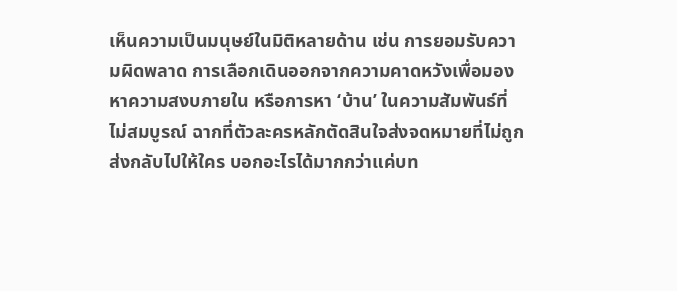เห็นความเป็นมนุษย์ในมิติหลายด้าน เช่น การยอมรับความผิดพลาด การเลือกเดินออกจากความคาดหวังเพื่อมองหาความสงบภายใน หรือการหา ‘บ้าน’ ในความสัมพันธ์ที่ไม่สมบูรณ์ ฉากที่ตัวละครหลักตัดสินใจส่งจดหมายที่ไม่ถูกส่งกลับไปให้ใคร บอกอะไรได้มากกว่าแค่บท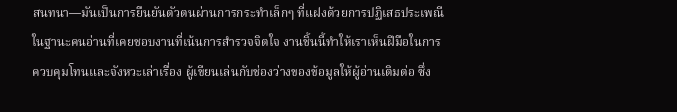สนทนา—มันเป็นการยืนยันตัวตนผ่านการกระทำเล็กๆ ที่แฝงด้วยการปฏิเสธประเพณี
ในฐานะคนอ่านที่เคยชอบงานที่เน้นการสำรวจจิตใจ งานชิ้นนี้ทำให้เราเห็นฝีมือในการควบคุมโทนและจังหวะเล่าเรื่อง ผู้เขียนเล่นกับช่องว่างของข้อมูลให้ผู้อ่านเติมต่อ ซึ่ง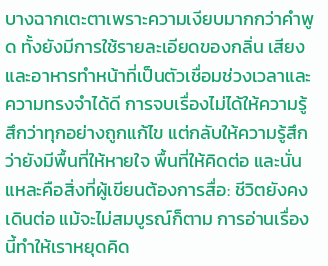บางฉากเตะตาเพราะความเงียบมากกว่าคำพูด ทั้งยังมีการใช้รายละเอียดของกลิ่น เสียง และอาหารทำหน้าที่เป็นตัวเชื่อมช่วงเวลาและความทรงจำได้ดี การจบเรื่องไม่ได้ให้ความรู้สึกว่าทุกอย่างถูกแก้ไข แต่กลับให้ความรู้สึกว่ายังมีพื้นที่ให้หายใจ พื้นที่ให้คิดต่อ และนั่นแหละคือสิ่งที่ผู้เขียนต้องการสื่อ: ชีวิตยังคงเดินต่อ แม้จะไม่สมบูรณ์ก็ตาม การอ่านเรื่องนี้ทำให้เราหยุดคิด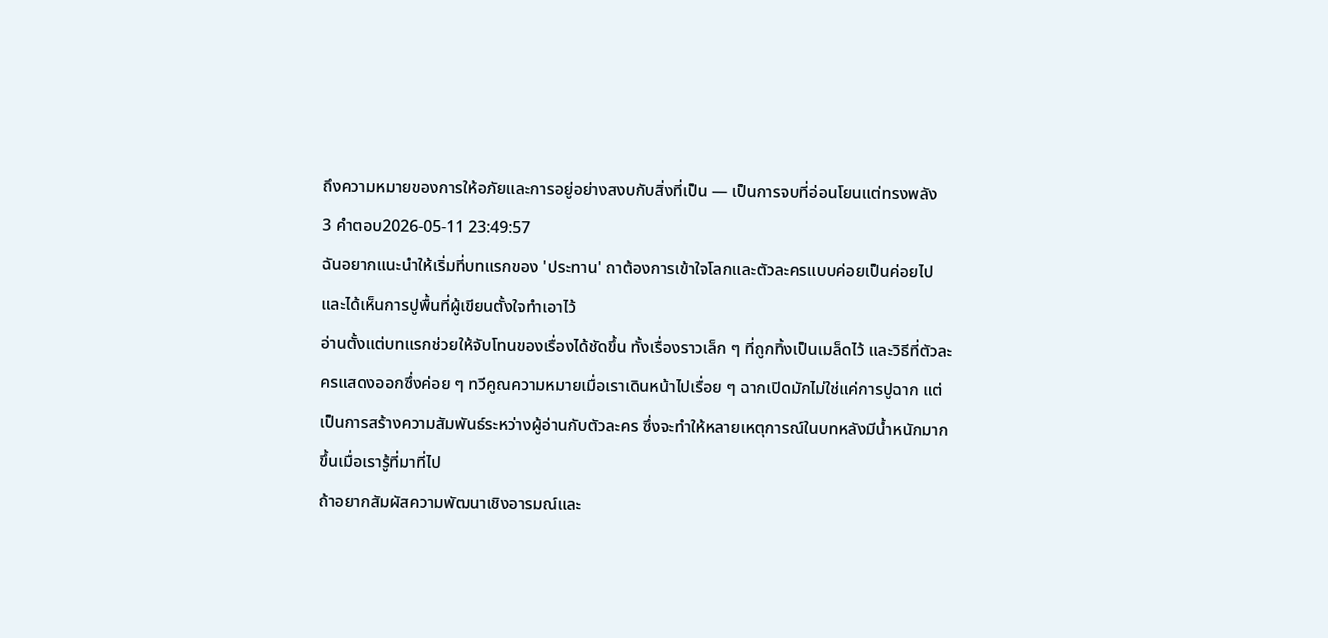ถึงความหมายของการให้อภัยและการอยู่อย่างสงบกับสิ่งที่เป็น — เป็นการจบที่อ่อนโยนแต่ทรงพลัง
3 คำตอบ2026-05-11 23:49:57
ฉันอยากแนะนำให้เริ่มที่บทแรกของ 'ประทาน' ถาต้องการเข้าใจโลกและตัวละครแบบค่อยเป็นค่อยไป และได้เห็นการปูพื้นที่ผู้เขียนตั้งใจทำเอาไว้
อ่านตั้งแต่บทแรกช่วยให้จับโทนของเรื่องได้ชัดขึ้น ทั้งเรื่องราวเล็ก ๆ ที่ถูกทิ้งเป็นเมล็ดไว้ และวิธีที่ตัวละครแสดงออกซึ่งค่อย ๆ ทวีคูณความหมายเมื่อเราเดินหน้าไปเรื่อย ๆ ฉากเปิดมักไม่ใช่แค่การปูฉาก แต่เป็นการสร้างความสัมพันธ์ระหว่างผู้อ่านกับตัวละคร ซึ่งจะทำให้หลายเหตุการณ์ในบทหลังมีน้ำหนักมากขึ้นเมื่อเรารู้ที่มาที่ไป
ถ้าอยากสัมผัสความพัฒนาเชิงอารมณ์และ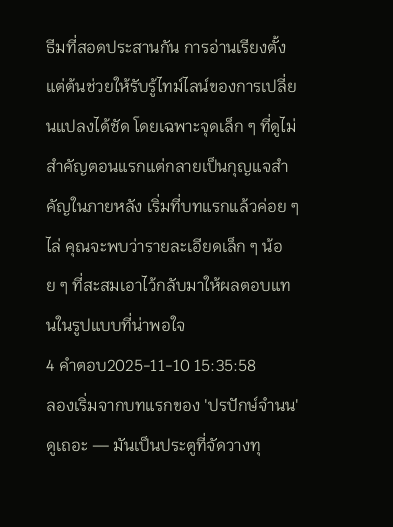ธีมที่สอดประสานกัน การอ่านเรียงตั้งแต่ต้นช่วยให้รับรู้ไทม์ไลน์ของการเปลี่ยนแปลงได้ชัด โดยเฉพาะจุดเล็ก ๆ ที่ดูไม่สำคัญตอนแรกแต่กลายเป็นกุญแจสำคัญในภายหลัง เริ่มที่บทแรกแล้วค่อย ๆ ไล่ คุณจะพบว่ารายละเอียดเล็ก ๆ น้อย ๆ ที่สะสมเอาไว้กลับมาให้ผลตอบแทนในรูปแบบที่น่าพอใจ
4 คำตอบ2025-11-10 15:35:58
ลองเริ่มจากบทแรกของ 'ปรปักษ์จำนน' ดูเถอะ — มันเป็นประตูที่จัดวางทุ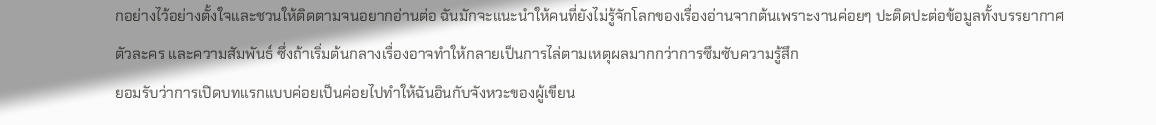กอย่างไว้อย่างตั้งใจและชวนให้ติดตามจนอยากอ่านต่อ ฉันมักจะแนะนำให้คนที่ยังไม่รู้จักโลกของเรื่องอ่านจากต้นเพราะงานค่อยๆ ปะติดปะต่อข้อมูลทั้งบรรยากาศ ตัวละคร และความสัมพันธ์ ซึ่งถ้าเริ่มต้นกลางเรื่องอาจทำให้กลายเป็นการไล่ตามเหตุผลมากกว่าการซึมซับความรู้สึก
ยอมรับว่าการเปิดบทแรกแบบค่อยเป็นค่อยไปทำให้ฉันอินกับจังหวะของผู้เขียน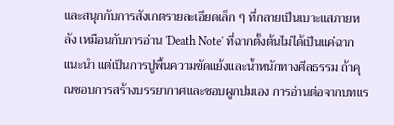และสนุกกับการสังเกตรายละเอียดเล็ก ๆ ที่กลายเป็นเบาะแสภายหลัง เหมือนกับการอ่าน 'Death Note' ที่ฉากตั้งต้นไม่ได้เป็นแค่ฉากแนะนำ แต่เป็นการปูพื้นความขัดแย้งและน้ำหนักทางศีลธรรม ถ้าคุณชอบการสร้างบรรยากาศและชอบผูกปมเอง การอ่านต่อจากบทแร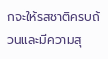กจะให้รสชาติครบถ้วนและมีความสุ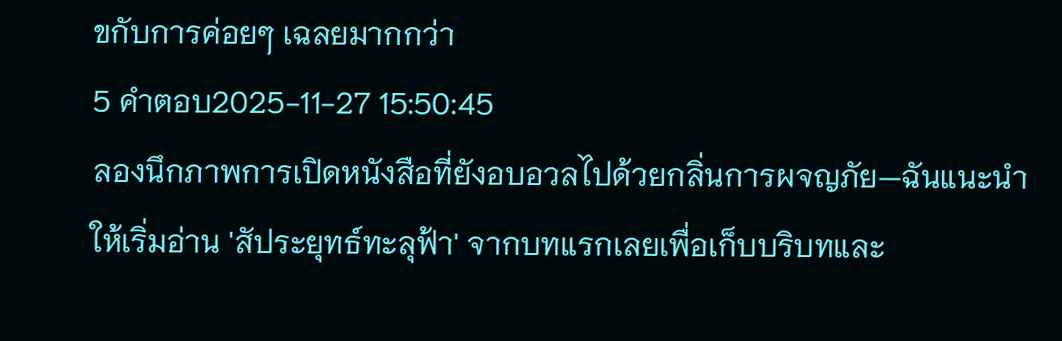ขกับการค่อยๆ เฉลยมากกว่า
5 คำตอบ2025-11-27 15:50:45
ลองนึกภาพการเปิดหนังสือที่ยังอบอวลไปด้วยกลิ่นการผจญภัย—ฉันแนะนำให้เริ่มอ่าน 'สัประยุทธ์ทะลุฟ้า' จากบทแรกเลยเพื่อเก็บบริบทและ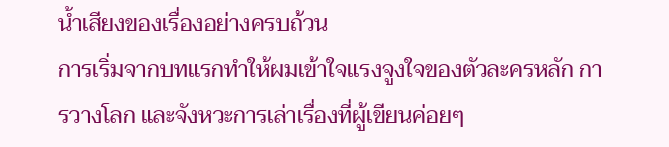น้ำเสียงของเรื่องอย่างครบถ้วน
การเริ่มจากบทแรกทำให้ผมเข้าใจแรงจูงใจของตัวละครหลัก การวางโลก และจังหวะการเล่าเรื่องที่ผู้เขียนค่อยๆ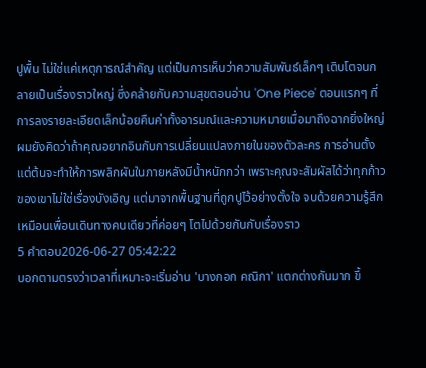ปูพื้น ไม่ใช่แค่เหตุการณ์สำคัญ แต่เป็นการเห็นว่าความสัมพันธ์เล็กๆ เติบโตจนกลายเป็นเรื่องราวใหญ่ ซึ่งคล้ายกับความสุขตอนอ่าน 'One Piece' ตอนแรกๆ ที่การลงรายละเอียดเล็กน้อยคืนค่าทั้งอารมณ์และความหมายเมื่อมาถึงฉากยิ่งใหญ่
ผมยังคิดว่าถ้าคุณอยากอินกับการเปลี่ยนแปลงภายในของตัวละคร การอ่านตั้งแต่ต้นจะทำให้การพลิกผันในภายหลังมีน้ำหนักกว่า เพราะคุณจะสัมผัสได้ว่าทุกก้าวของเขาไม่ใช่เรื่องบังเอิญ แต่มาจากพื้นฐานที่ถูกปูไว้อย่างตั้งใจ จบด้วยความรู้สึกเหมือนเพื่อนเดินทางคนเดียวที่ค่อยๆ โตไปด้วยกันกับเรื่องราว
5 คำตอบ2026-06-27 05:42:22
บอกตามตรงว่าเวลาที่เหมาะจะเริ่มอ่าน 'บางกอก คณิกา' แตกต่างกันมาก ขึ้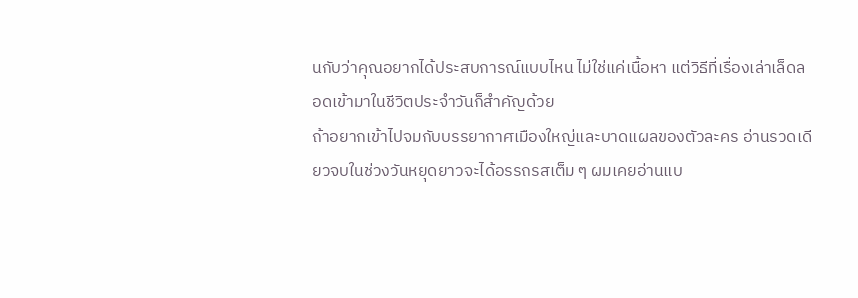นกับว่าคุณอยากได้ประสบการณ์แบบไหน ไม่ใช่แค่เนื้อหา แต่วิธีที่เรื่องเล่าเล็ดลอดเข้ามาในชีวิตประจำวันก็สำคัญด้วย
ถ้าอยากเข้าไปจมกับบรรยากาศเมืองใหญ่และบาดแผลของตัวละคร อ่านรวดเดียวจบในช่วงวันหยุดยาวจะได้อรรถรสเต็ม ๆ ผมเคยอ่านแบ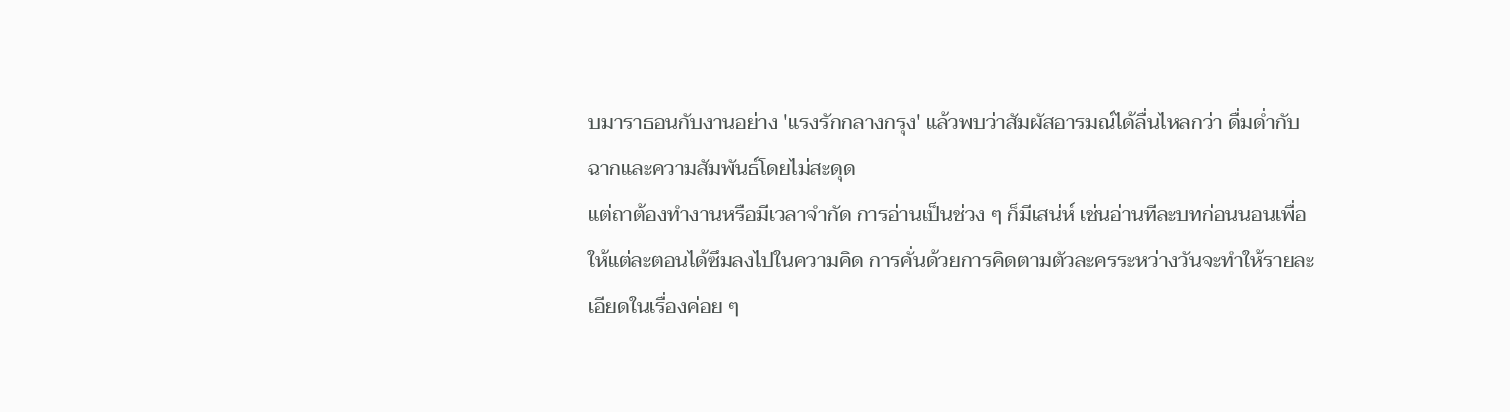บมาราธอนกับงานอย่าง 'แรงรักกลางกรุง' แล้วพบว่าสัมผัสอารมณ์ได้ลื่นไหลกว่า ดื่มด่ำกับฉากและความสัมพันธ์โดยไม่สะดุด
แต่ถาต้องทำงานหรือมีเวลาจำกัด การอ่านเป็นช่วง ๆ ก็มีเสน่ห์ เช่นอ่านทีละบทก่อนนอนเพื่อให้แต่ละตอนได้ซึมลงไปในความคิด การคั่นด้วยการคิดตามตัวละครระหว่างวันจะทำให้รายละเอียดในเรื่องค่อย ๆ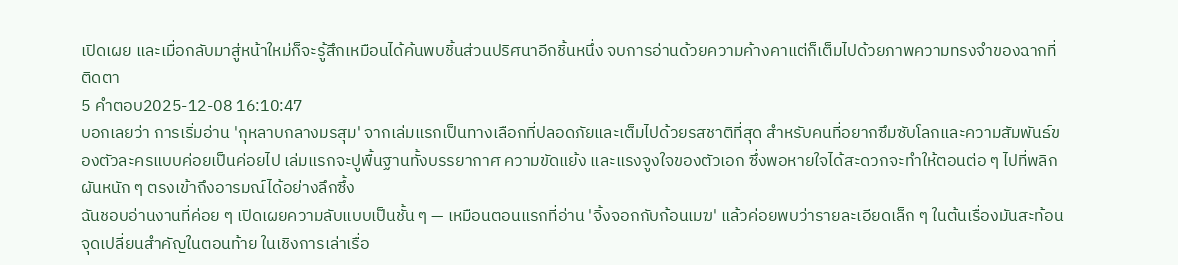เปิดเผย และเมื่อกลับมาสู่หน้าใหม่ก็จะรู้สึกเหมือนได้ค้นพบชิ้นส่วนปริศนาอีกชิ้นหนึ่ง จบการอ่านด้วยความค้างคาแต่ก็เต็มไปด้วยภาพความทรงจำของฉากที่ติดตา
5 คำตอบ2025-12-08 16:10:47
บอกเลยว่า การเริ่มอ่าน 'กุหลาบกลางมรสุม' จากเล่มแรกเป็นทางเลือกที่ปลอดภัยและเต็มไปด้วยรสชาติที่สุด สำหรับคนที่อยากซึมซับโลกและความสัมพันธ์ของตัวละครแบบค่อยเป็นค่อยไป เล่มแรกจะปูพื้นฐานทั้งบรรยากาศ ความขัดแย้ง และแรงจูงใจของตัวเอก ซึ่งพอหายใจได้สะดวกจะทำให้ตอนต่อ ๆ ไปที่พลิกผันหนัก ๆ ตรงเข้าถึงอารมณ์ได้อย่างลึกซึ้ง
ฉันชอบอ่านงานที่ค่อย ๆ เปิดเผยความลับแบบเป็นชั้น ๆ — เหมือนตอนแรกที่อ่าน 'จิ้งจอกกับก้อนเมฆ' แล้วค่อยพบว่ารายละเอียดเล็ก ๆ ในต้นเรื่องมันสะท้อนจุดเปลี่ยนสำคัญในตอนท้าย ในเชิงการเล่าเรื่อ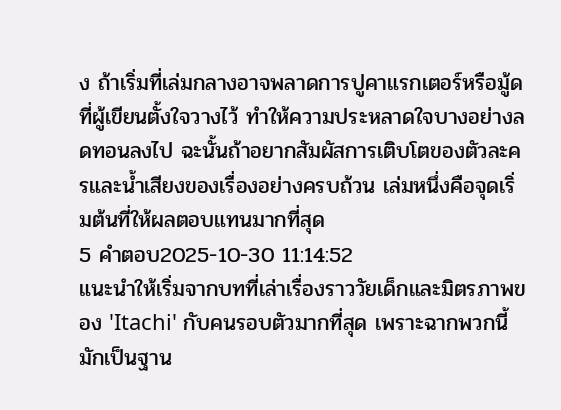ง ถ้าเริ่มที่เล่มกลางอาจพลาดการปูคาแรกเตอร์หรือมู้ดที่ผู้เขียนตั้งใจวางไว้ ทำให้ความประหลาดใจบางอย่างลดทอนลงไป ฉะนั้นถ้าอยากสัมผัสการเติบโตของตัวละครและน้ำเสียงของเรื่องอย่างครบถ้วน เล่มหนึ่งคือจุดเริ่มต้นที่ให้ผลตอบแทนมากที่สุด
5 คำตอบ2025-10-30 11:14:52
แนะนำให้เริ่มจากบทที่เล่าเรื่องราววัยเด็กและมิตรภาพของ 'Itachi' กับคนรอบตัวมากที่สุด เพราะฉากพวกนี้มักเป็นฐาน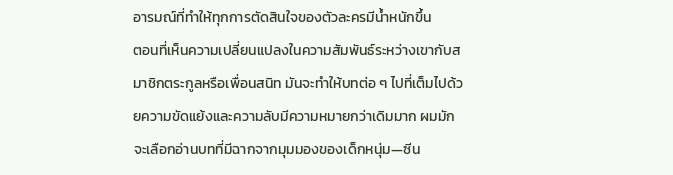อารมณ์ที่ทำให้ทุกการตัดสินใจของตัวละครมีน้ำหนักขึ้น
ตอนที่เห็นความเปลี่ยนแปลงในความสัมพันธ์ระหว่างเขากับสมาชิกตระกูลหรือเพื่อนสนิท มันจะทำให้บทต่อ ๆ ไปที่เต็มไปด้วยความขัดแย้งและความลับมีความหมายกว่าเดิมมาก ผมมักจะเลือกอ่านบทที่มีฉากจากมุมมองของเด็กหนุ่ม—ซีน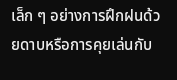เล็ก ๆ อย่างการฝึกฝนด้วยดาบหรือการคุยเล่นกับ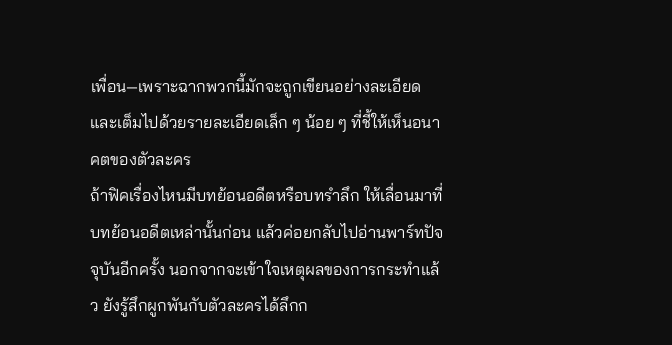เพื่อน—เพราะฉากพวกนี้มักจะถูกเขียนอย่างละเอียดและเต็มไปด้วยรายละเอียดเล็ก ๆ น้อย ๆ ที่ชี้ให้เห็นอนาคตของตัวละคร
ถ้าฟิคเรื่องไหนมีบทย้อนอดีตหรือบทรำลึก ให้เลื่อนมาที่บทย้อนอดีตเหล่านั้นก่อน แล้วค่อยกลับไปอ่านพาร์ทปัจจุบันอีกครั้ง นอกจากจะเข้าใจเหตุผลของการกระทำแล้ว ยังรู้สึกผูกพันกับตัวละครได้ลึกก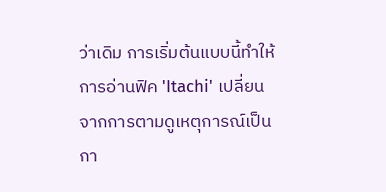ว่าเดิม การเริ่มต้นแบบนี้ทำให้การอ่านฟิค 'Itachi' เปลี่ยนจากการตามดูเหตุการณ์เป็นกา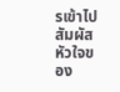รเข้าไปสัมผัสหัวใจของ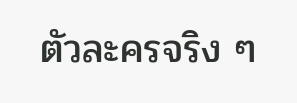ตัวละครจริง ๆ